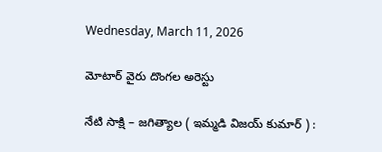Wednesday, March 11, 2026

మోటార్ వైరు దొంగల అరెస్టు

నేటి సాక్షి – జగిత్యాల ( ఇమ్మడి విజయ్ కుమార్ ) :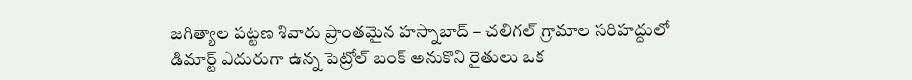జగిత్యాల పట్టణ శివారు ప్రాంతమైన హస్నాబాద్ – చలిగల్ గ్రామాల సరిహద్దులో డిమార్ట్ ఎదురుగా ఉన్న పెట్రోల్ బంక్ అనుకొని రైతులు ఒక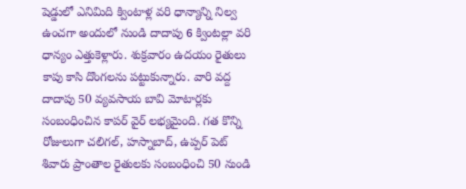షెడ్డులో ఎనిమిది క్వింటాళ్ల వరి ధాన్యాన్ని నిల్వ ఉంచగా అందులో నుండి దాదాపు 6 క్వింటల్లా వరి ధాన్యం ఎత్తుకెళ్లారు. శుక్రవారం ఉదయం రైతులు కాపు కాసి దొంగలను పట్టుకున్నారు. వారి వద్ద దాదాపు 50 వ్యవసాయ బావి మోటార్లకు సంబంధించిన కాపర్ వైర్ లభ్యమైంది. గత కొన్ని రోజులుగా చలిగల్, హస్నాబాద్, ఉప్పర్ పెట్ శివారు ప్రాంతాల రైతులకు సంబంధించి 50 నుండి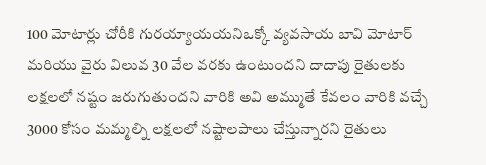100 మోటార్లు చోరీకి గురయ్యాయయనిఒక్కో వ్యవసాయ బావి మోటార్ మరియు వైరు విలువ 30 వేల వరకు ఉంటుందని దాదాపు రైతులకు లక్షలలో నష్టం జరుగుతుందని వారికి అవి అమ్ముతే కేవలం వారికి వచ్చే 3000 కోసం మమ్మల్ని లక్షలలో నష్టాలపాలు చేస్తున్నారని రైతులు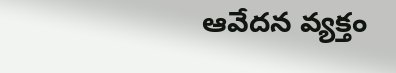ఆవేదన వ్యక్తం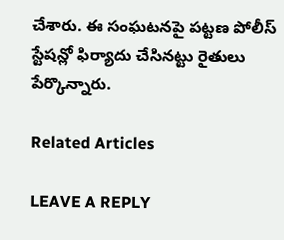చేశారు. ఈ సంఘటనపై పట్టణ పోలీస్ స్టేషన్లో ఫిర్యాదు చేసినట్టు రైతులు పేర్కొన్నారు.

Related Articles

LEAVE A REPLY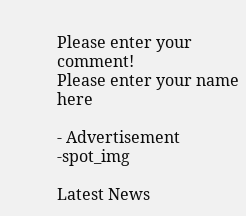Please enter your comment!
Please enter your name here

- Advertisement -spot_img

Latest News